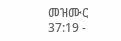መዝሙር 37:19 -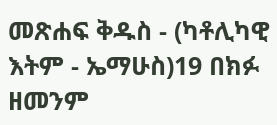መጽሐፍ ቅዱስ - (ካቶሊካዊ እትም - ኤማሁስ)19 በክፉ ዘመንም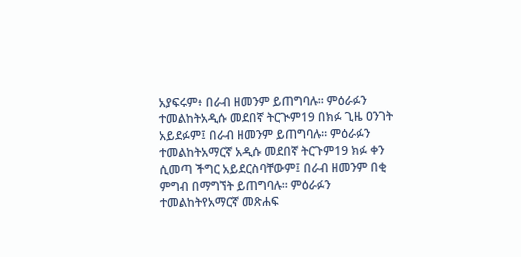አያፍሩም፥ በራብ ዘመንም ይጠግባሉ። ምዕራፉን ተመልከትአዲሱ መደበኛ ትርጒም19 በክፉ ጊዜ ዐንገት አይደፉም፤ በራብ ዘመንም ይጠግባሉ። ምዕራፉን ተመልከትአማርኛ አዲሱ መደበኛ ትርጉም19 ክፉ ቀን ሲመጣ ችግር አይደርስባቸውም፤ በራብ ዘመንም በቂ ምግብ በማግኘት ይጠግባሉ። ምዕራፉን ተመልከትየአማርኛ መጽሐፍ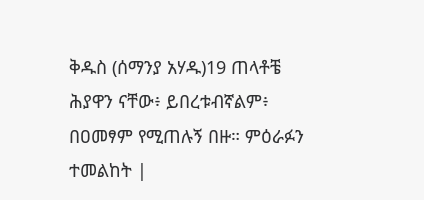ቅዱስ (ሰማንያ አሃዱ)19 ጠላቶቼ ሕያዋን ናቸው፥ ይበረቱብኛልም፥ በዐመፃም የሚጠሉኝ በዙ። ምዕራፉን ተመልከት |